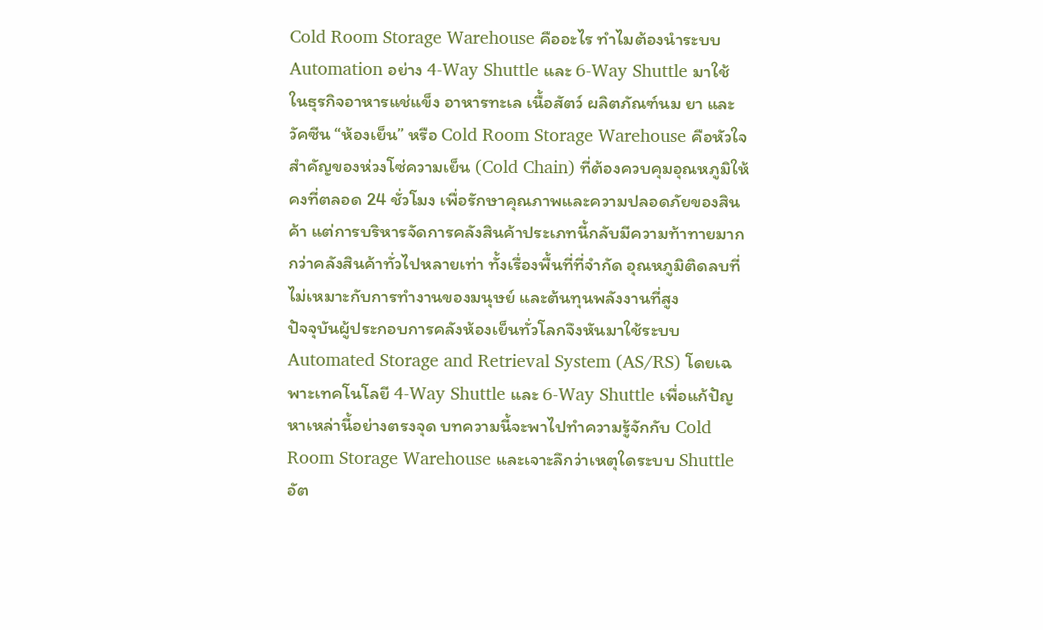Cold Room Storage Warehouse คืออะไร ทำไมต้องนำระบบ Automation อย่าง 4-Way Shuttle และ 6-Way Shuttle มาใช้
ในธุรกิจอาหารแช่แข็ง อาหารทะเล เนื้อสัตว์ ผลิตภัณฑ์นม ยา และวัคซีน “ห้องเย็น” หรือ Cold Room Storage Warehouse คือหัวใจสำคัญของห่วงโซ่ความเย็น (Cold Chain) ที่ต้องควบคุมอุณหภูมิให้คงที่ตลอด 24 ชั่วโมง เพื่อรักษาคุณภาพและความปลอดภัยของสินค้า แต่การบริหารจัดการคลังสินค้าประเภทนี้กลับมีความท้าทายมากกว่าคลังสินค้าทั่วไปหลายเท่า ทั้งเรื่องพื้นที่ที่จำกัด อุณหภูมิติดลบที่ไม่เหมาะกับการทำงานของมนุษย์ และต้นทุนพลังงานที่สูง
ปัจจุบันผู้ประกอบการคลังห้องเย็นทั่วโลกจึงหันมาใช้ระบบ Automated Storage and Retrieval System (AS/RS) โดยเฉพาะเทคโนโลยี 4-Way Shuttle และ 6-Way Shuttle เพื่อแก้ปัญหาเหล่านี้อย่างตรงจุด บทความนี้จะพาไปทำความรู้จักกับ Cold Room Storage Warehouse และเจาะลึกว่าเหตุใดระบบ Shuttle อัต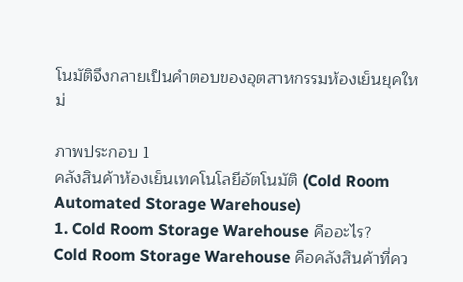โนมัติจึงกลายเป็นคำตอบของอุตสาหกรรมห้องเย็นยุคใหม่

ภาพประกอบ 1
คลังสินค้าห้องเย็นเทคโนโลยีอัตโนมัติ (Cold Room Automated Storage Warehouse)
1. Cold Room Storage Warehouse คืออะไร?
Cold Room Storage Warehouse คือคลังสินค้าที่คว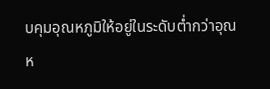บคุมอุณหภูมิให้อยู่ในระดับต่ำกว่าอุณห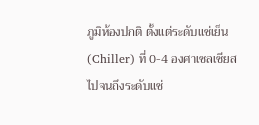ภูมิห้องปกติ ตั้งแต่ระดับแช่เย็น (Chiller) ที่ 0-4 องศาเซลเซียส ไปจนถึงระดับแช่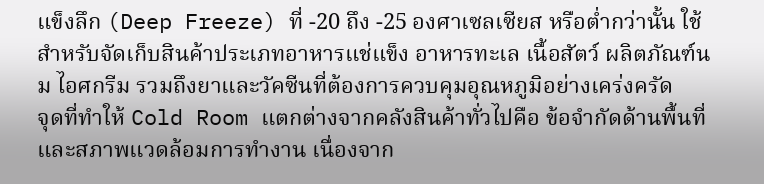แข็งลึก (Deep Freeze) ที่ -20 ถึง -25 องศาเซลเซียส หรือต่ำกว่านั้น ใช้สำหรับจัดเก็บสินค้าประเภทอาหารแช่แข็ง อาหารทะเล เนื้อสัตว์ ผลิตภัณฑ์นม ไอศกรีม รวมถึงยาและวัคซีนที่ต้องการควบคุมอุณหภูมิอย่างเคร่งครัด
จุดที่ทำให้ Cold Room แตกต่างจากคลังสินค้าทั่วไปคือ ข้อจำกัดด้านพื้นที่และสภาพแวดล้อมการทำงาน เนื่องจาก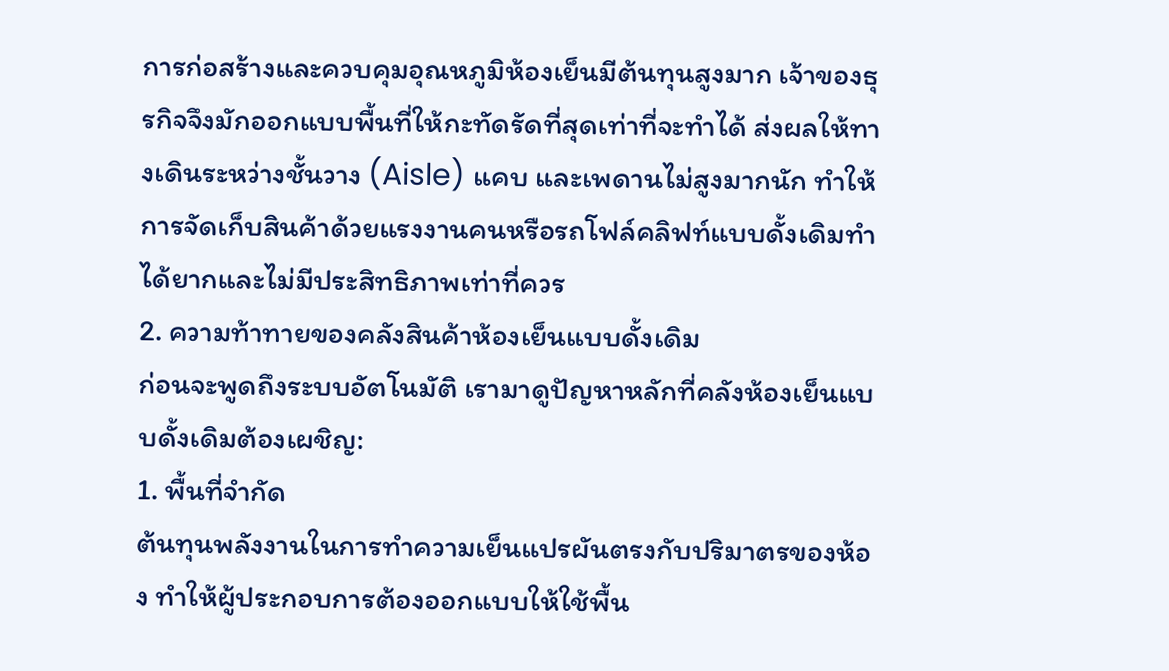การก่อสร้างและควบคุมอุณหภูมิห้องเย็นมีต้นทุนสูงมาก เจ้าของธุรกิจจึงมักออกแบบพื้นที่ให้กะทัดรัดที่สุดเท่าที่จะทำได้ ส่งผลให้ทางเดินระหว่างชั้นวาง (Aisle) แคบ และเพดานไม่สูงมากนัก ทำให้การจัดเก็บสินค้าด้วยแรงงานคนหรือรถโฟล์คลิฟท์แบบดั้งเดิมทำได้ยากและไม่มีประสิทธิภาพเท่าที่ควร
2. ความท้าทายของคลังสินค้าห้องเย็นแบบดั้งเดิม
ก่อนจะพูดถึงระบบอัตโนมัติ เรามาดูปัญหาหลักที่คลังห้องเย็นแบบดั้งเดิมต้องเผชิญ:
1. พื้นที่จำกัด
ต้นทุนพลังงานในการทำความเย็นแปรผันตรงกับปริมาตรของห้อง ทำให้ผู้ประกอบการต้องออกแบบให้ใช้พื้น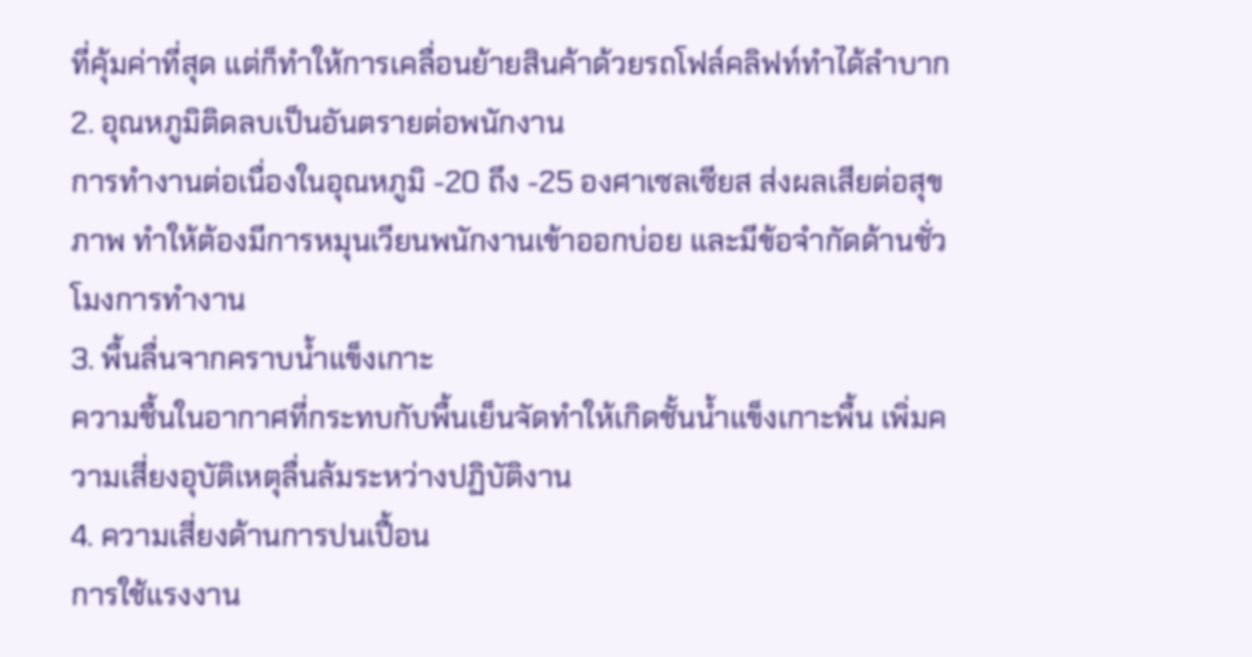ที่คุ้มค่าที่สุด แต่ก็ทำให้การเคลื่อนย้ายสินค้าด้วยรถโฟล์คลิฟท์ทำได้ลำบาก
2. อุณหภูมิติดลบเป็นอันตรายต่อพนักงาน
การทำงานต่อเนื่องในอุณหภูมิ -20 ถึง -25 องศาเซลเซียส ส่งผลเสียต่อสุขภาพ ทำให้ต้องมีการหมุนเวียนพนักงานเข้าออกบ่อย และมีข้อจำกัดด้านชั่วโมงการทำงาน
3. พื้นลื่นจากคราบน้ำแข็งเกาะ
ความชื้นในอากาศที่กระทบกับพื้นเย็นจัดทำให้เกิดชั้นน้ำแข็งเกาะพื้น เพิ่มความเสี่ยงอุบัติเหตุลื่นล้มระหว่างปฏิบัติงาน
4. ความเสี่ยงด้านการปนเปื้อน
การใช้แรงงาน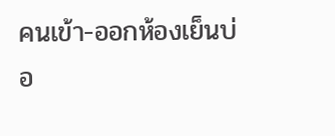คนเข้า-ออกห้องเย็นบ่อ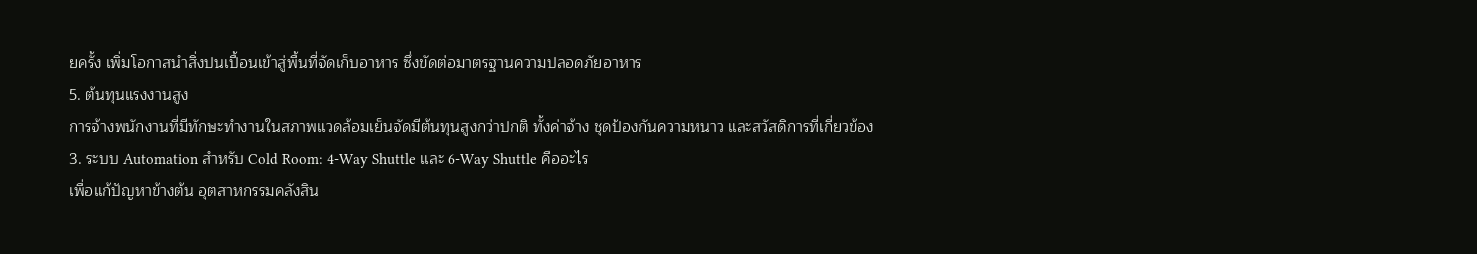ยครั้ง เพิ่มโอกาสนำสิ่งปนเปื้อนเข้าสู่พื้นที่จัดเก็บอาหาร ซึ่งขัดต่อมาตรฐานความปลอดภัยอาหาร
5. ต้นทุนแรงงานสูง
การจ้างพนักงานที่มีทักษะทำงานในสภาพแวดล้อมเย็นจัดมีต้นทุนสูงกว่าปกติ ทั้งค่าจ้าง ชุดป้องกันความหนาว และสวัสดิการที่เกี่ยวข้อง
3. ระบบ Automation สำหรับ Cold Room: 4-Way Shuttle และ 6-Way Shuttle คืออะไร
เพื่อแก้ปัญหาข้างต้น อุตสาหกรรมคลังสิน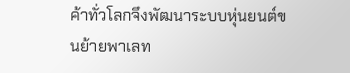ค้าทั่วโลกจึงพัฒนาระบบหุ่นยนต์ขนย้ายพาเลท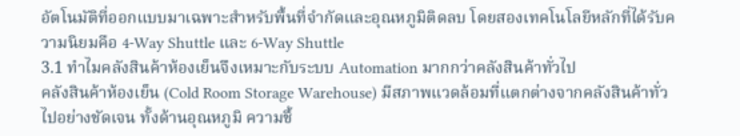อัตโนมัติที่ออกแบบมาเฉพาะสำหรับพื้นที่จำกัดและอุณหภูมิติดลบ โดยสองเทคโนโลยีหลักที่ได้รับความนิยมคือ 4-Way Shuttle และ 6-Way Shuttle
3.1 ทำไมคลังสินค้าห้องเย็นจึงเหมาะกับระบบ Automation มากกว่าคลังสินค้าทั่วไป
คลังสินค้าห้องเย็น (Cold Room Storage Warehouse) มีสภาพแวดล้อมที่แตกต่างจากคลังสินค้าทั่วไปอย่างชัดเจน ทั้งด้านอุณหภูมิ ความชื้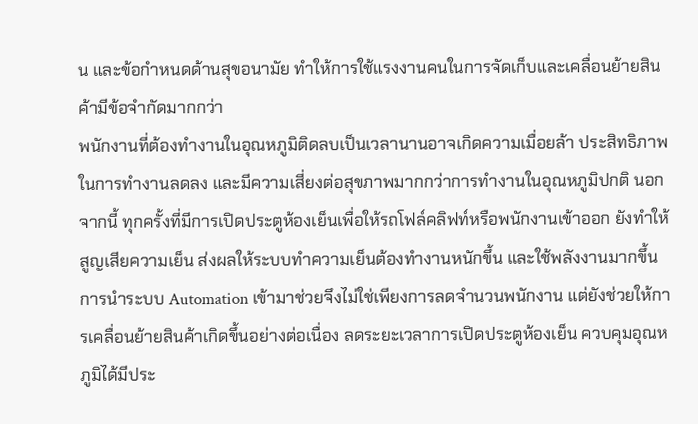น และข้อกำหนดด้านสุขอนามัย ทำให้การใช้แรงงานคนในการจัดเก็บและเคลื่อนย้ายสินค้ามีข้อจำกัดมากกว่า
พนักงานที่ต้องทำงานในอุณหภูมิติดลบเป็นเวลานานอาจเกิดความเมื่อยล้า ประสิทธิภาพในการทำงานลดลง และมีความเสี่ยงต่อสุขภาพมากกว่าการทำงานในอุณหภูมิปกติ นอกจากนี้ ทุกครั้งที่มีการเปิดประตูห้องเย็นเพื่อให้รถโฟล์คลิฟท์หรือพนักงานเข้าออก ยังทำให้สูญเสียความเย็น ส่งผลให้ระบบทำความเย็นต้องทำงานหนักขึ้น และใช้พลังงานมากขึ้น
การนำระบบ Automation เข้ามาช่วยจึงไม่ใช่เพียงการลดจำนวนพนักงาน แต่ยังช่วยให้การเคลื่อนย้ายสินค้าเกิดขึ้นอย่างต่อเนื่อง ลดระยะเวลาการเปิดประตูห้องเย็น ควบคุมอุณหภูมิได้มีประ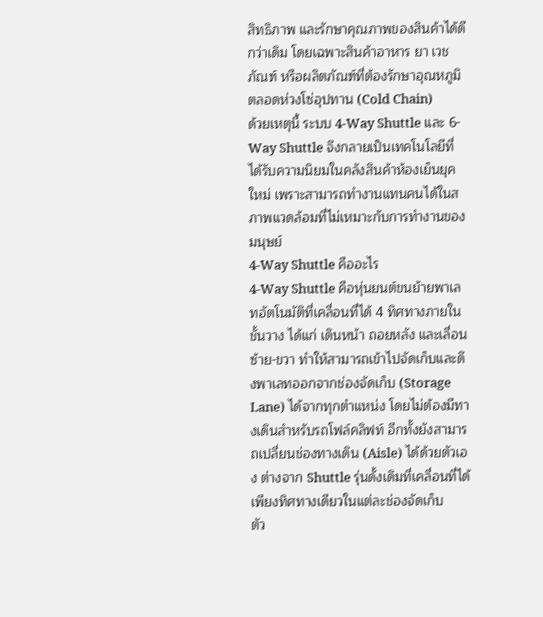สิทธิภาพ และรักษาคุณภาพของสินค้าได้ดีกว่าเดิม โดยเฉพาะสินค้าอาหาร ยา เวชภัณฑ์ หรือผลิตภัณฑ์ที่ต้องรักษาอุณหภูมิตลอดห่วงโซ่อุปทาน (Cold Chain)
ด้วยเหตุนี้ ระบบ 4-Way Shuttle และ 6-Way Shuttle จึงกลายเป็นเทคโนโลยีที่ได้รับความนิยมในคลังสินค้าห้องเย็นยุคใหม่ เพราะสามารถทำงานแทนคนได้ในสภาพแวดล้อมที่ไม่เหมาะกับการทำงานของมนุษย์
4-Way Shuttle คืออะไร
4-Way Shuttle คือหุ่นยนต์ขนย้ายพาเลทอัตโนมัติที่เคลื่อนที่ได้ 4 ทิศทางภายในชั้นวาง ได้แก่ เดินหน้า ถอยหลัง และเลื่อนซ้าย-ขวา ทำให้สามารถเข้าไปจัดเก็บและดึงพาเลทออกจากช่องจัดเก็บ (Storage Lane) ได้จากทุกตำแหน่ง โดยไม่ต้องมีทางเดินสำหรับรถโฟล์คลิฟท์ อีกทั้งยังสามารถเปลี่ยนช่องทางเดิน (Aisle) ได้ด้วยตัวเอง ต่างจาก Shuttle รุ่นดั้งเดิมที่เคลื่อนที่ได้เพียงทิศทางเดียวในแต่ละช่องจัดเก็บ
ตัว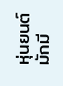หุ่นยนต์มักมี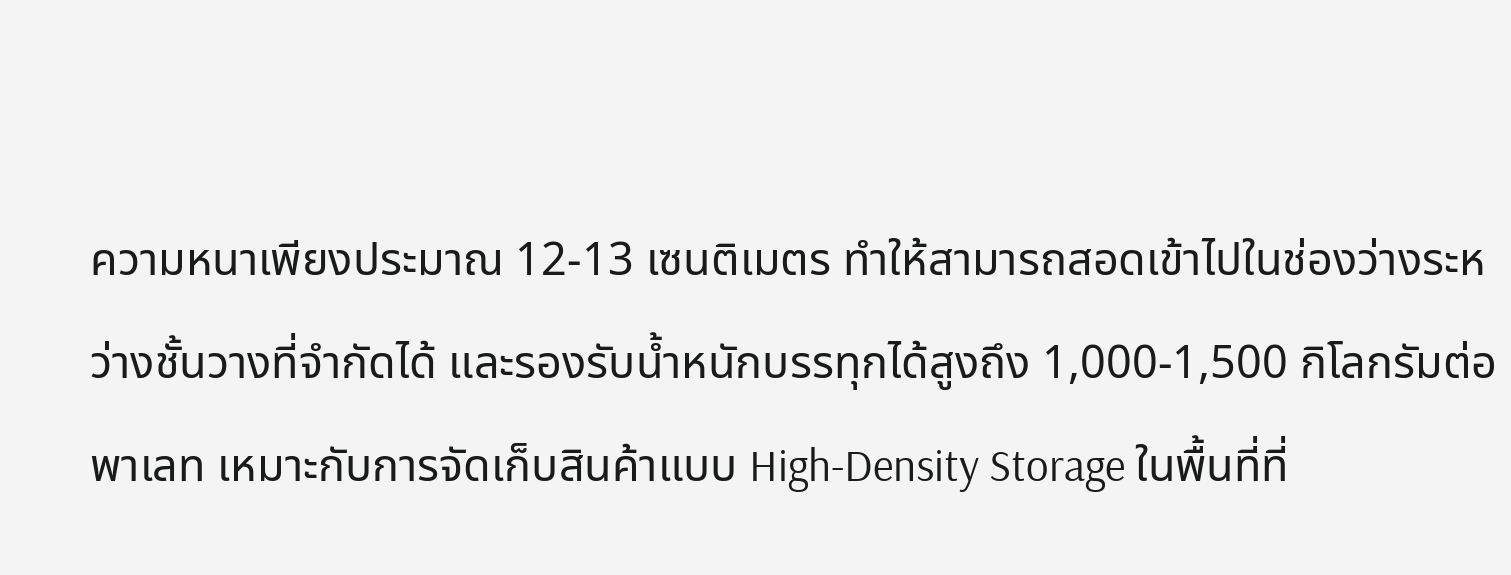ความหนาเพียงประมาณ 12-13 เซนติเมตร ทำให้สามารถสอดเข้าไปในช่องว่างระหว่างชั้นวางที่จำกัดได้ และรองรับน้ำหนักบรรทุกได้สูงถึง 1,000-1,500 กิโลกรัมต่อพาเลท เหมาะกับการจัดเก็บสินค้าแบบ High-Density Storage ในพื้นที่ที่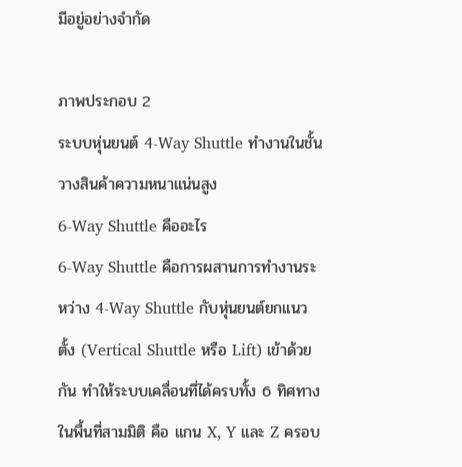มีอยู่อย่างจำกัด

ภาพประกอบ 2
ระบบหุ่นยนต์ 4-Way Shuttle ทำงานในชั้นวางสินค้าความหนาแน่นสูง
6-Way Shuttle คืออะไร
6-Way Shuttle คือการผสานการทำงานระหว่าง 4-Way Shuttle กับหุ่นยนต์ยกแนวตั้ง (Vertical Shuttle หรือ Lift) เข้าด้วยกัน ทำให้ระบบเคลื่อนที่ได้ครบทั้ง 6 ทิศทางในพื้นที่สามมิติ คือ แกน X, Y และ Z ครอบ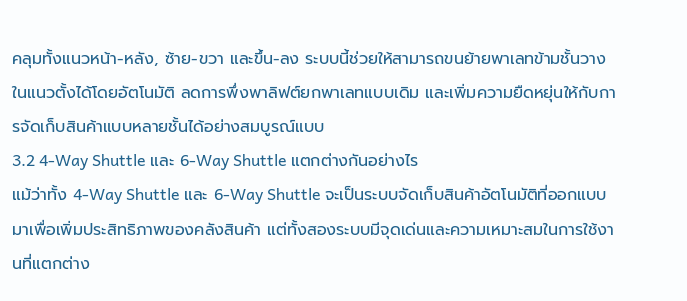คลุมทั้งแนวหน้า-หลัง, ซ้าย-ขวา และขึ้น-ลง ระบบนี้ช่วยให้สามารถขนย้ายพาเลทข้ามชั้นวางในแนวตั้งได้โดยอัตโนมัติ ลดการพึ่งพาลิฟต์ยกพาเลทแบบเดิม และเพิ่มความยืดหยุ่นให้กับการจัดเก็บสินค้าแบบหลายชั้นได้อย่างสมบูรณ์แบบ
3.2 4-Way Shuttle และ 6-Way Shuttle แตกต่างกันอย่างไร
แม้ว่าทั้ง 4-Way Shuttle และ 6-Way Shuttle จะเป็นระบบจัดเก็บสินค้าอัตโนมัติที่ออกแบบมาเพื่อเพิ่มประสิทธิภาพของคลังสินค้า แต่ทั้งสองระบบมีจุดเด่นและความเหมาะสมในการใช้งานที่แตกต่าง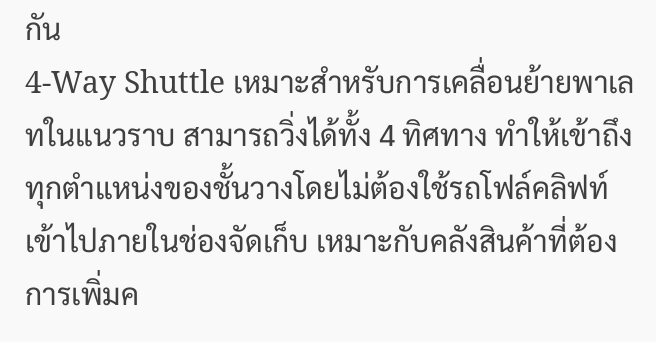กัน
4-Way Shuttle เหมาะสำหรับการเคลื่อนย้ายพาเลทในแนวราบ สามารถวิ่งได้ทั้ง 4 ทิศทาง ทำให้เข้าถึงทุกตำแหน่งของชั้นวางโดยไม่ต้องใช้รถโฟล์คลิฟท์เข้าไปภายในช่องจัดเก็บ เหมาะกับคลังสินค้าที่ต้องการเพิ่มค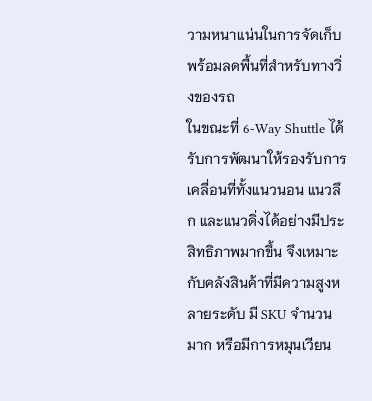วามหนาแน่นในการจัดเก็บ พร้อมลดพื้นที่สำหรับทางวิ่งของรถ
ในขณะที่ 6-Way Shuttle ได้รับการพัฒนาให้รองรับการเคลื่อนที่ทั้งแนวนอน แนวลึก และแนวดิ่งได้อย่างมีประสิทธิภาพมากขึ้น จึงเหมาะกับคลังสินค้าที่มีความสูงหลายระดับ มี SKU จำนวนมาก หรือมีการหมุนเวียน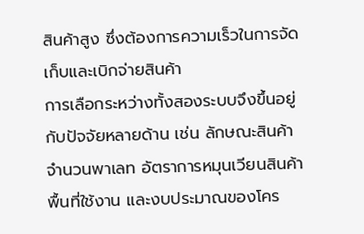สินค้าสูง ซึ่งต้องการความเร็วในการจัดเก็บและเบิกจ่ายสินค้า
การเลือกระหว่างทั้งสองระบบจึงขึ้นอยู่กับปัจจัยหลายด้าน เช่น ลักษณะสินค้า จำนวนพาเลท อัตราการหมุนเวียนสินค้า พื้นที่ใช้งาน และงบประมาณของโคร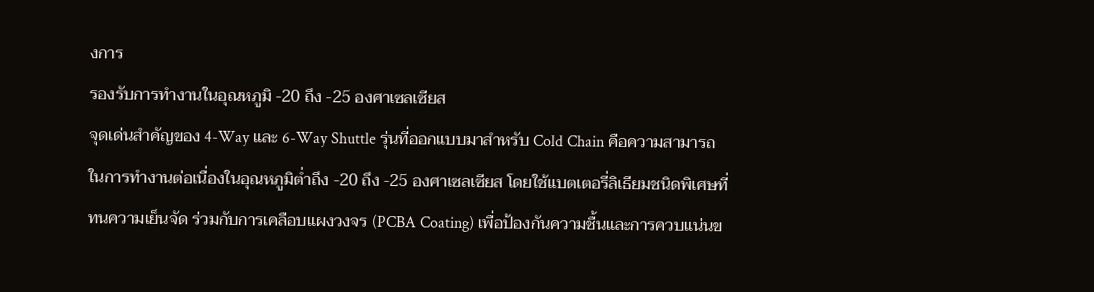งการ
รองรับการทำงานในอุณหภูมิ -20 ถึง -25 องศาเซลเซียส
จุดเด่นสำคัญของ 4-Way และ 6-Way Shuttle รุ่นที่ออกแบบมาสำหรับ Cold Chain คือความสามารถในการทำงานต่อเนื่องในอุณหภูมิต่ำถึง -20 ถึง -25 องศาเซลเซียส โดยใช้แบตเตอรี่ลิเธียมชนิดพิเศษที่ทนความเย็นจัด ร่วมกับการเคลือบแผงวงจร (PCBA Coating) เพื่อป้องกันความชื้นและการควบแน่นข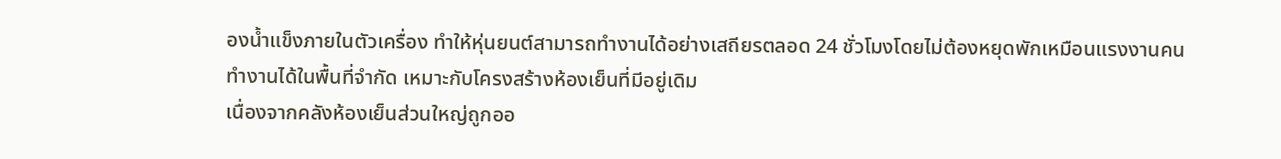องน้ำแข็งภายในตัวเครื่อง ทำให้หุ่นยนต์สามารถทำงานได้อย่างเสถียรตลอด 24 ชั่วโมงโดยไม่ต้องหยุดพักเหมือนแรงงานคน
ทำงานได้ในพื้นที่จำกัด เหมาะกับโครงสร้างห้องเย็นที่มีอยู่เดิม
เนื่องจากคลังห้องเย็นส่วนใหญ่ถูกออ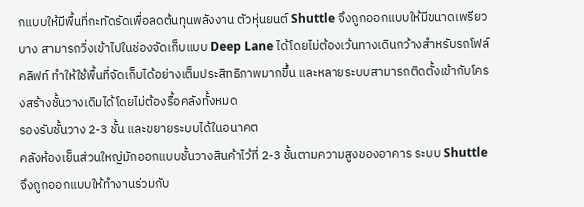กแบบให้มีพื้นที่กะทัดรัดเพื่อลดต้นทุนพลังงาน ตัวหุ่นยนต์ Shuttle จึงถูกออกแบบให้มีขนาดเพรียวบาง สามารถวิ่งเข้าไปในช่องจัดเก็บแบบ Deep Lane ได้โดยไม่ต้องเว้นทางเดินกว้างสำหรับรถโฟล์คลิฟท์ ทำให้ใช้พื้นที่จัดเก็บได้อย่างเต็มประสิทธิภาพมากขึ้น และหลายระบบสามารถติดตั้งเข้ากับโครงสร้างชั้นวางเดิมได้โดยไม่ต้องรื้อคลังทั้งหมด
รองรับชั้นวาง 2-3 ชั้น และขยายระบบได้ในอนาคต
คลังห้องเย็นส่วนใหญ่มักออกแบบชั้นวางสินค้าไว้ที่ 2-3 ชั้นตามความสูงของอาคาร ระบบ Shuttle จึงถูกออกแบบให้ทำงานร่วมกับ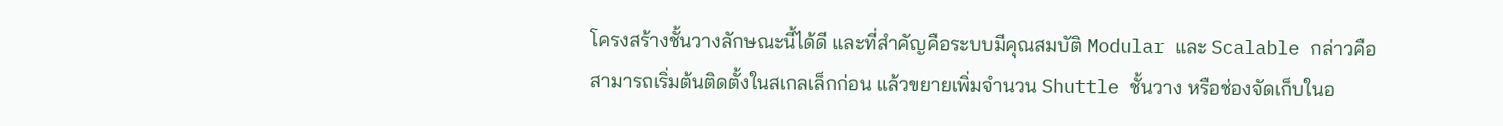โครงสร้างชั้นวางลักษณะนี้ได้ดี และที่สำคัญคือระบบมีคุณสมบัติ Modular และ Scalable กล่าวคือสามารถเริ่มต้นติดตั้งในสเกลเล็กก่อน แล้วขยายเพิ่มจำนวน Shuttle ชั้นวาง หรือช่องจัดเก็บในอ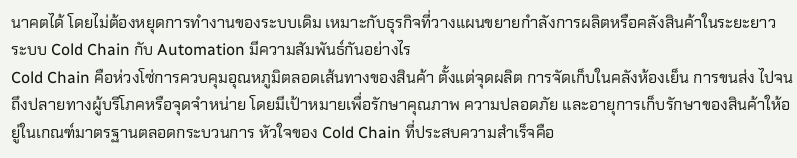นาคตได้ โดยไม่ต้องหยุดการทำงานของระบบเดิม เหมาะกับธุรกิจที่วางแผนขยายกำลังการผลิตหรือคลังสินค้าในระยะยาว
ระบบ Cold Chain กับ Automation มีความสัมพันธ์กันอย่างไร
Cold Chain คือห่วงโซ่การควบคุมอุณหภูมิตลอดเส้นทางของสินค้า ตั้งแต่จุดผลิต การจัดเก็บในคลังห้องเย็น การขนส่ง ไปจนถึงปลายทางผู้บริโภคหรือจุดจำหน่าย โดยมีเป้าหมายเพื่อรักษาคุณภาพ ความปลอดภัย และอายุการเก็บรักษาของสินค้าให้อยู่ในเกณฑ์มาตรฐานตลอดกระบวนการ หัวใจของ Cold Chain ที่ประสบความสำเร็จคือ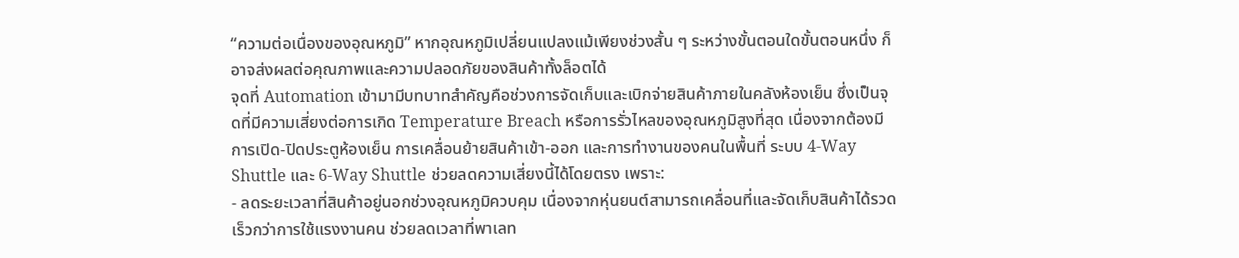“ความต่อเนื่องของอุณหภูมิ” หากอุณหภูมิเปลี่ยนแปลงแม้เพียงช่วงสั้น ๆ ระหว่างขั้นตอนใดขั้นตอนหนึ่ง ก็อาจส่งผลต่อคุณภาพและความปลอดภัยของสินค้าทั้งล็อตได้
จุดที่ Automation เข้ามามีบทบาทสำคัญคือช่วงการจัดเก็บและเบิกจ่ายสินค้าภายในคลังห้องเย็น ซึ่งเป็นจุดที่มีความเสี่ยงต่อการเกิด Temperature Breach หรือการรั่วไหลของอุณหภูมิสูงที่สุด เนื่องจากต้องมีการเปิด-ปิดประตูห้องเย็น การเคลื่อนย้ายสินค้าเข้า-ออก และการทำงานของคนในพื้นที่ ระบบ 4-Way Shuttle และ 6-Way Shuttle ช่วยลดความเสี่ยงนี้ได้โดยตรง เพราะ:
- ลดระยะเวลาที่สินค้าอยู่นอกช่วงอุณหภูมิควบคุม เนื่องจากหุ่นยนต์สามารถเคลื่อนที่และจัดเก็บสินค้าได้รวดเร็วกว่าการใช้แรงงานคน ช่วยลดเวลาที่พาเลท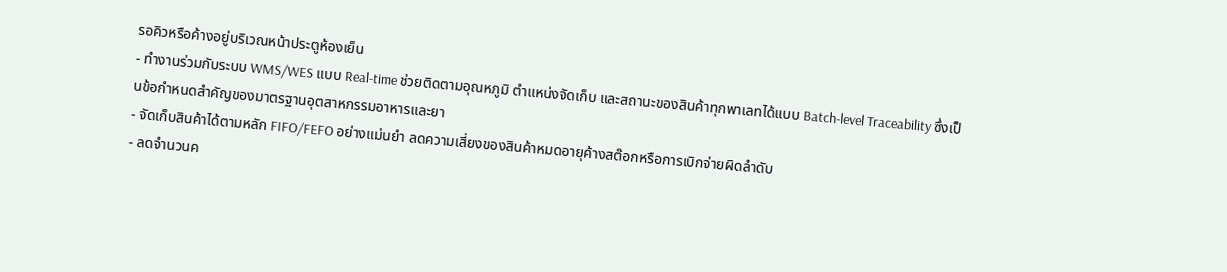รอคิวหรือค้างอยู่บริเวณหน้าประตูห้องเย็น
- ทำงานร่วมกับระบบ WMS/WES แบบ Real-time ช่วยติดตามอุณหภูมิ ตำแหน่งจัดเก็บ และสถานะของสินค้าทุกพาเลทได้แบบ Batch-level Traceability ซึ่งเป็นข้อกำหนดสำคัญของมาตรฐานอุตสาหกรรมอาหารและยา
- จัดเก็บสินค้าได้ตามหลัก FIFO/FEFO อย่างแม่นยำ ลดความเสี่ยงของสินค้าหมดอายุค้างสต๊อกหรือการเบิกจ่ายผิดลำดับ
- ลดจำนวนค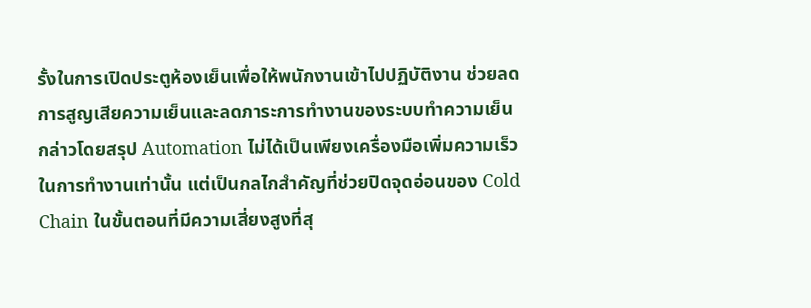รั้งในการเปิดประตูห้องเย็นเพื่อให้พนักงานเข้าไปปฏิบัติงาน ช่วยลดการสูญเสียความเย็นและลดภาระการทำงานของระบบทำความเย็น
กล่าวโดยสรุป Automation ไม่ได้เป็นเพียงเครื่องมือเพิ่มความเร็วในการทำงานเท่านั้น แต่เป็นกลไกสำคัญที่ช่วยปิดจุดอ่อนของ Cold Chain ในขั้นตอนที่มีความเสี่ยงสูงที่สุ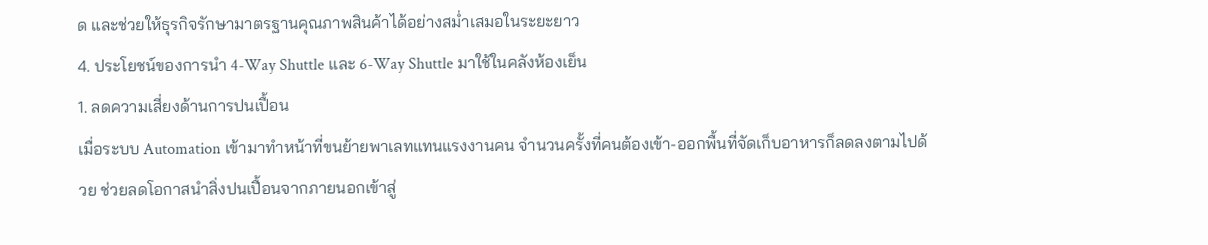ด และช่วยให้ธุรกิจรักษามาตรฐานคุณภาพสินค้าได้อย่างสม่ำเสมอในระยะยาว
4. ประโยชน์ของการนำ 4-Way Shuttle และ 6-Way Shuttle มาใช้ในคลังห้องเย็น
1. ลดความเสี่ยงด้านการปนเปื้อน
เมื่อระบบ Automation เข้ามาทำหน้าที่ขนย้ายพาเลทแทนแรงงานคน จำนวนครั้งที่คนต้องเข้า-ออกพื้นที่จัดเก็บอาหารก็ลดลงตามไปด้วย ช่วยลดโอกาสนำสิ่งปนเปื้อนจากภายนอกเข้าสู่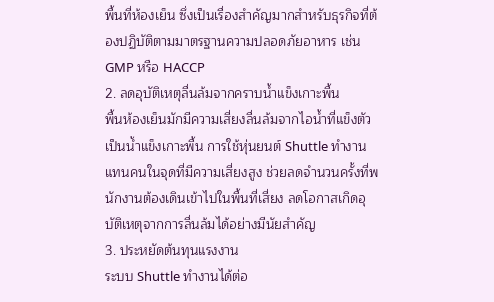พื้นที่ห้องเย็น ซึ่งเป็นเรื่องสำคัญมากสำหรับธุรกิจที่ต้องปฏิบัติตามมาตรฐานความปลอดภัยอาหาร เช่น GMP หรือ HACCP
2. ลดอุบัติเหตุลื่นล้มจากคราบน้ำแข็งเกาะพื้น
พื้นห้องเย็นมักมีความเสี่ยงลื่นล้มจากไอน้ำที่แข็งตัวเป็นน้ำแข็งเกาะพื้น การใช้หุ่นยนต์ Shuttle ทำงานแทนคนในจุดที่มีความเสี่ยงสูง ช่วยลดจำนวนครั้งที่พนักงานต้องเดินเข้าไปในพื้นที่เสี่ยง ลดโอกาสเกิดอุบัติเหตุจากการลื่นล้มได้อย่างมีนัยสำคัญ
3. ประหยัดต้นทุนแรงงาน
ระบบ Shuttle ทำงานได้ต่อ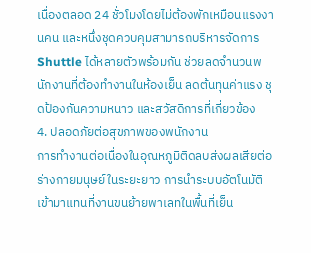เนื่องตลอด 24 ชั่วโมงโดยไม่ต้องพักเหมือนแรงงานคน และหนึ่งชุดควบคุมสามารถบริหารจัดการ Shuttle ได้หลายตัวพร้อมกัน ช่วยลดจำนวนพนักงานที่ต้องทำงานในห้องเย็น ลดต้นทุนค่าแรง ชุดป้องกันความหนาว และสวัสดิการที่เกี่ยวข้อง
4. ปลอดภัยต่อสุขภาพของพนักงาน
การทำงานต่อเนื่องในอุณหภูมิติดลบส่งผลเสียต่อร่างกายมนุษย์ในระยะยาว การนำระบบอัตโนมัติเข้ามาแทนที่งานขนย้ายพาเลทในพื้นที่เย็น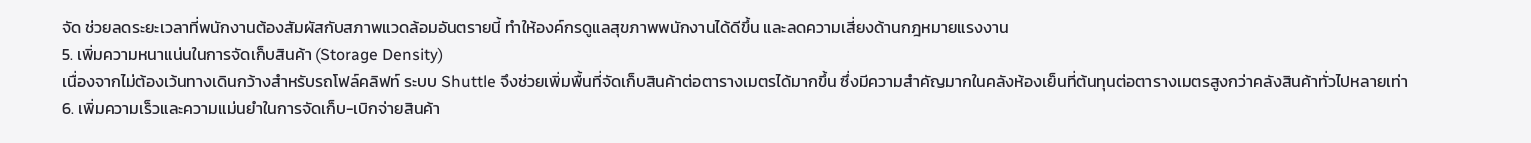จัด ช่วยลดระยะเวลาที่พนักงานต้องสัมผัสกับสภาพแวดล้อมอันตรายนี้ ทำให้องค์กรดูแลสุขภาพพนักงานได้ดีขึ้น และลดความเสี่ยงด้านกฎหมายแรงงาน
5. เพิ่มความหนาแน่นในการจัดเก็บสินค้า (Storage Density)
เนื่องจากไม่ต้องเว้นทางเดินกว้างสำหรับรถโฟล์คลิฟท์ ระบบ Shuttle จึงช่วยเพิ่มพื้นที่จัดเก็บสินค้าต่อตารางเมตรได้มากขึ้น ซึ่งมีความสำคัญมากในคลังห้องเย็นที่ต้นทุนต่อตารางเมตรสูงกว่าคลังสินค้าทั่วไปหลายเท่า
6. เพิ่มความเร็วและความแม่นยำในการจัดเก็บ-เบิกจ่ายสินค้า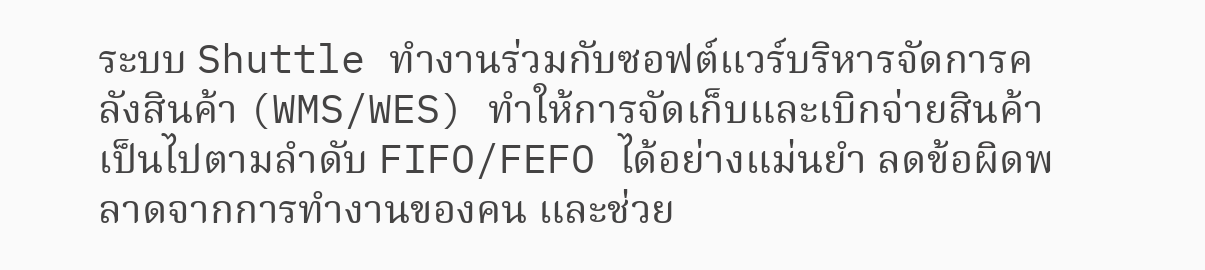ระบบ Shuttle ทำงานร่วมกับซอฟต์แวร์บริหารจัดการคลังสินค้า (WMS/WES) ทำให้การจัดเก็บและเบิกจ่ายสินค้าเป็นไปตามลำดับ FIFO/FEFO ได้อย่างแม่นยำ ลดข้อผิดพลาดจากการทำงานของคน และช่วย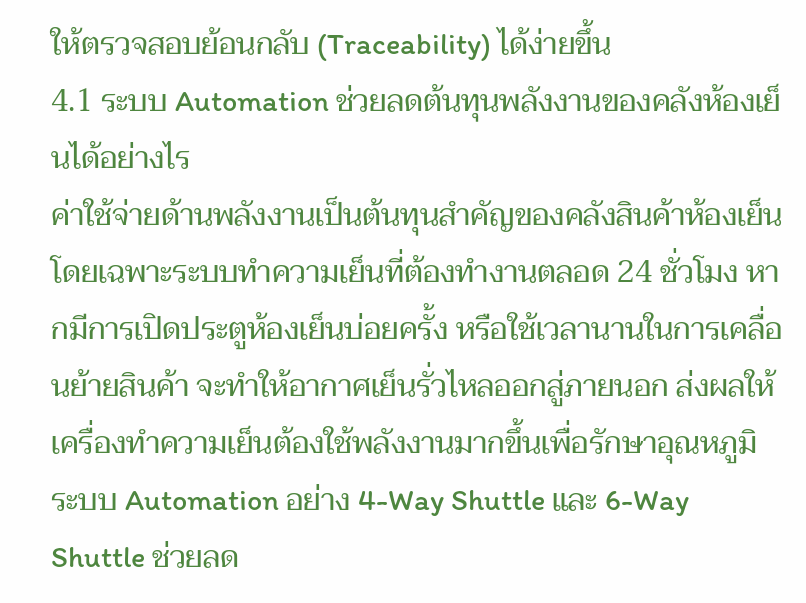ให้ตรวจสอบย้อนกลับ (Traceability) ได้ง่ายขึ้น
4.1 ระบบ Automation ช่วยลดต้นทุนพลังงานของคลังห้องเย็นได้อย่างไร
ค่าใช้จ่ายด้านพลังงานเป็นต้นทุนสำคัญของคลังสินค้าห้องเย็น โดยเฉพาะระบบทำความเย็นที่ต้องทำงานตลอด 24 ชั่วโมง หากมีการเปิดประตูห้องเย็นบ่อยครั้ง หรือใช้เวลานานในการเคลื่อนย้ายสินค้า จะทำให้อากาศเย็นรั่วไหลออกสู่ภายนอก ส่งผลให้เครื่องทำความเย็นต้องใช้พลังงานมากขึ้นเพื่อรักษาอุณหภูมิ
ระบบ Automation อย่าง 4-Way Shuttle และ 6-Way Shuttle ช่วยลด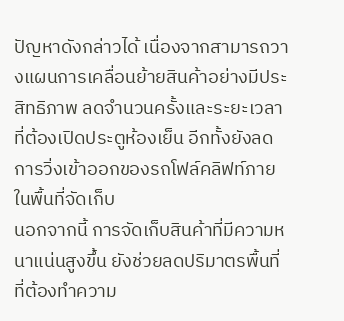ปัญหาดังกล่าวได้ เนื่องจากสามารถวางแผนการเคลื่อนย้ายสินค้าอย่างมีประสิทธิภาพ ลดจำนวนครั้งและระยะเวลาที่ต้องเปิดประตูห้องเย็น อีกทั้งยังลดการวิ่งเข้าออกของรถโฟล์คลิฟท์ภายในพื้นที่จัดเก็บ
นอกจากนี้ การจัดเก็บสินค้าที่มีความหนาแน่นสูงขึ้น ยังช่วยลดปริมาตรพื้นที่ที่ต้องทำความ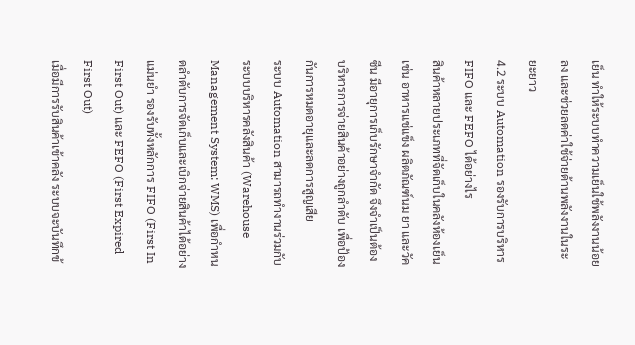เย็น ทำให้ระบบทำความเย็นใช้พลังงานน้อยลง และช่วยลดค่าใช้จ่ายด้านพลังงานในระยะยาว
4.2 ระบบ Automation รองรับการบริหาร FIFO และ FEFO ได้อย่างไร
สินค้าหลายประเภทที่จัดเก็บในคลังห้องเย็น เช่น อาหารแช่แข็ง ผลิตภัณฑ์นม ยา และวัคซีน มีอายุการเก็บรักษาจำกัด จึงจำเป็นต้องบริหารการจ่ายสินค้าอย่างถูกลำดับ เพื่อป้องกันการหมดอายุและลดการสูญเสีย
ระบบ Automation สามารถทำงานร่วมกับระบบบริหารคลังสินค้า (Warehouse Management System: WMS) เพื่อกำหนดลำดับการจัดเก็บและเบิกจ่ายสินค้าได้อย่างแม่นยำ รองรับทั้งหลักการ FIFO (First In First Out) และ FEFO (First Expired First Out)
เมื่อมีการรับสินค้าเข้าคลัง ระบบจะบันทึกข้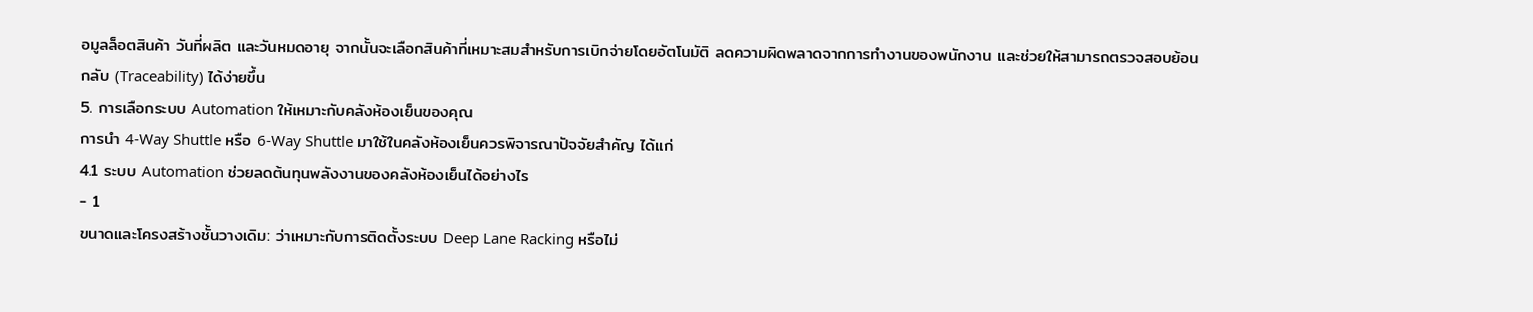อมูลล็อตสินค้า วันที่ผลิต และวันหมดอายุ จากนั้นจะเลือกสินค้าที่เหมาะสมสำหรับการเบิกจ่ายโดยอัตโนมัติ ลดความผิดพลาดจากการทำงานของพนักงาน และช่วยให้สามารถตรวจสอบย้อนกลับ (Traceability) ได้ง่ายขึ้น
5. การเลือกระบบ Automation ให้เหมาะกับคลังห้องเย็นของคุณ
การนำ 4-Way Shuttle หรือ 6-Way Shuttle มาใช้ในคลังห้องเย็นควรพิจารณาปัจจัยสำคัญ ได้แก่
4.1 ระบบ Automation ช่วยลดต้นทุนพลังงานของคลังห้องเย็นได้อย่างไร
- 1
ขนาดและโครงสร้างชั้นวางเดิม: ว่าเหมาะกับการติดตั้งระบบ Deep Lane Racking หรือไม่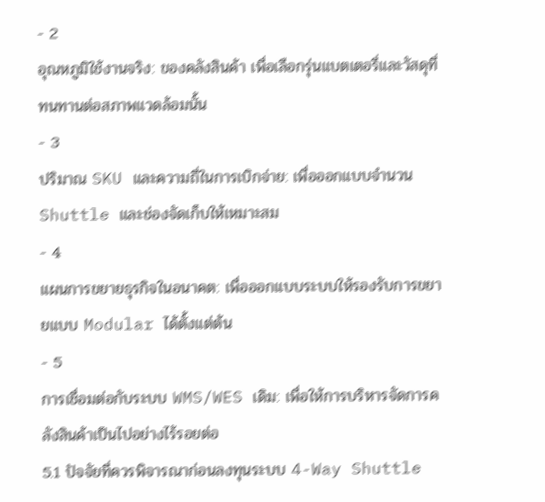- 2
อุณหภูมิใช้งานจริง: ของคลังสินค้า เพื่อเลือกรุ่นแบตเตอรี่และวัสดุที่ทนทานต่อสภาพแวดล้อมนั้น
- 3
ปริมาณ SKU และความถี่ในการเบิกจ่าย: เพื่อออกแบบจำนวน Shuttle และช่องจัดเก็บให้เหมาะสม
- 4
แผนการขยายธุรกิจในอนาคต: เพื่อออกแบบระบบให้รองรับการขยายแบบ Modular ได้ตั้งแต่ต้น
- 5
การเชื่อมต่อกับระบบ WMS/WES เดิม: เพื่อให้การบริหารจัดการคลังสินค้าเป็นไปอย่างไร้รอยต่อ
5.1 ปัจจัยที่ควรพิจารณาก่อนลงทุนระบบ 4-Way Shuttle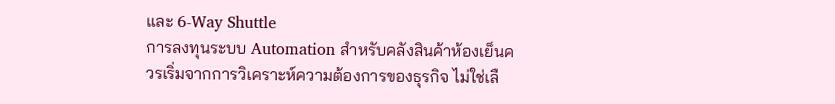และ 6-Way Shuttle
การลงทุนระบบ Automation สำหรับคลังสินค้าห้องเย็นควรเริ่มจากการวิเคราะห์ความต้องการของธุรกิจ ไม่ใช่เลื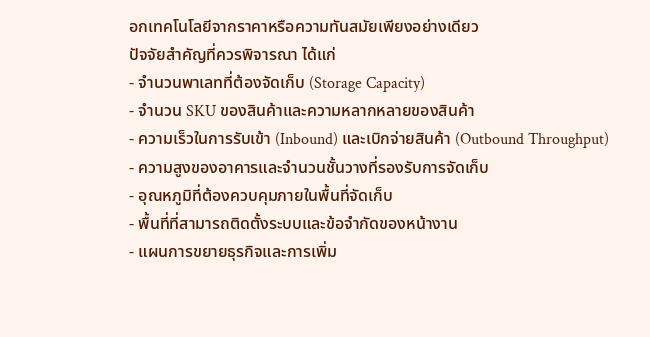อกเทคโนโลยีจากราคาหรือความทันสมัยเพียงอย่างเดียว
ปัจจัยสำคัญที่ควรพิจารณา ได้แก่
- จำนวนพาเลทที่ต้องจัดเก็บ (Storage Capacity)
- จำนวน SKU ของสินค้าและความหลากหลายของสินค้า
- ความเร็วในการรับเข้า (Inbound) และเบิกจ่ายสินค้า (Outbound Throughput)
- ความสูงของอาคารและจำนวนชั้นวางที่รองรับการจัดเก็บ
- อุณหภูมิที่ต้องควบคุมภายในพื้นที่จัดเก็บ
- พื้นที่ที่สามารถติดตั้งระบบและข้อจำกัดของหน้างาน
- แผนการขยายธุรกิจและการเพิ่ม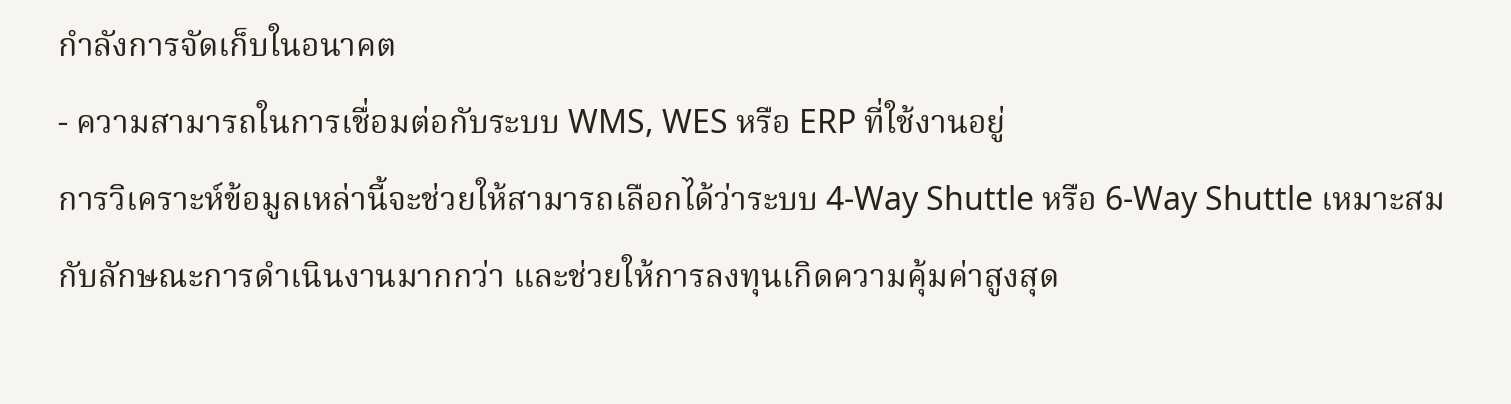กำลังการจัดเก็บในอนาคต
- ความสามารถในการเชื่อมต่อกับระบบ WMS, WES หรือ ERP ที่ใช้งานอยู่
การวิเคราะห์ข้อมูลเหล่านี้จะช่วยให้สามารถเลือกได้ว่าระบบ 4-Way Shuttle หรือ 6-Way Shuttle เหมาะสมกับลักษณะการดำเนินงานมากกว่า และช่วยให้การลงทุนเกิดความคุ้มค่าสูงสุด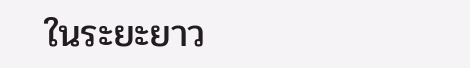ในระยะยาว